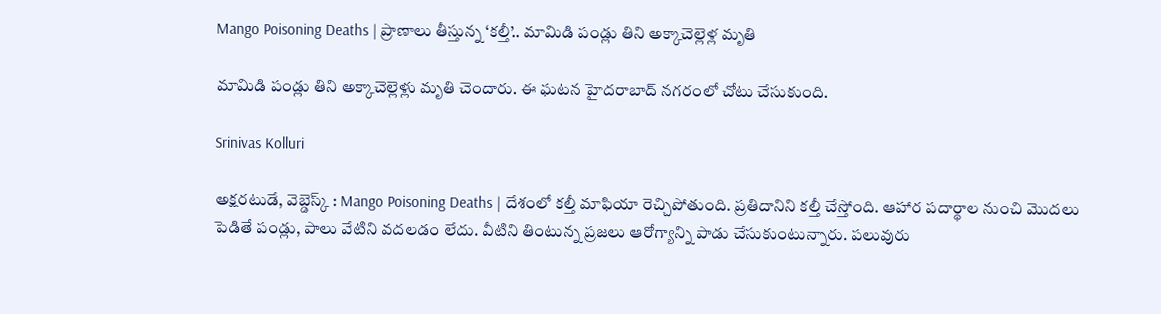Mango Poisoning Deaths | ప్రాణాలు తీస్తున్న ‘కల్తీ’.. మామిడి పండ్లు తిని అక్కాచెల్లెళ్ల మృతి

మామిడి పండ్లు తిని అక్కాచెల్లెళ్లు మృతి చెందారు. ఈ ఘటన హైదరాబాద్ నగరంలో చోటు చేసుకుంది.

Srinivas Kolluri

అక్షరటుడే, వెబ్డెస్క్ : Mango Poisoning Deaths | దేశంలో కల్తీ మాఫియా రెచ్చిపోతుంది. ప్రతిదానిని కల్తీ చేస్తోంది. ఆహార పదార్థాల నుంచి మొదలు పెడితే పండ్లు, పాలు వేటిని వదలడం లేదు. వీటిని తింటున్న ప్రజలు ఆరోగ్యాన్ని పాడు చేసుకుంటున్నారు. పలువురు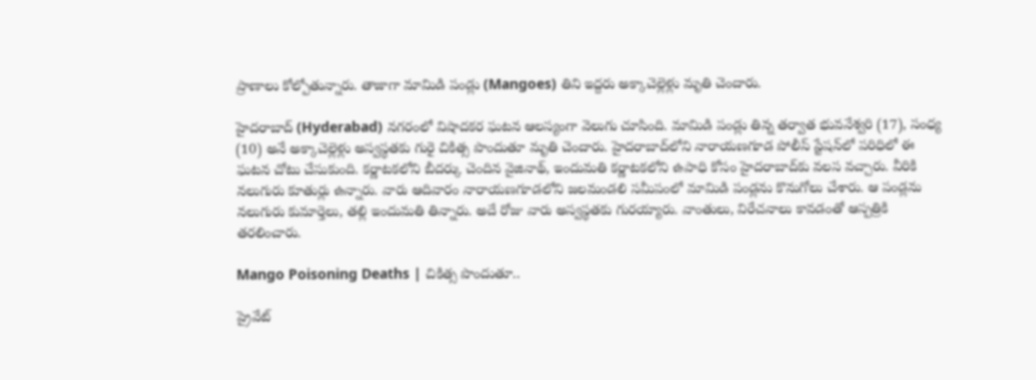ప్రాణాలు కోల్పోతున్నారు. తాజాగా మామిడి పండ్లు (Mangoes) తిని ఇద్దరు అక్కాచెల్లెళ్లు మృతి చెందారు.

హైదరాబాద్ (Hyderabad) నగరంలో విషాదకర ఘటన ఆలస్యంగా వెలుగు చూసింది. మామిడి పండ్లు తిన్న తర్వాత భువనేశ్వరి (17), సంధ్య (10) అనే అక్కాచెల్లెళ్లు అస్వస్థతకు గురై చికిత్స పొందుతూ మృతి చెందారు. హైదరాబాద్‌లోని నారాయణగూడ పోలీస్ స్టేషన్‌లో పరిధిలో ఈ ఘటన చోటు చేసుకుంది. కర్ణాటకలోని బీదర్కు చెందిన వైజినాథ్, ఇందుమతి కర్ణాటకలోని ఉపాధి కోసం హైదరాబాద్‌కు వలస వచ్చారు. వీరికి నలుగురు కూతుర్లు ఉన్నారు. వారు ఆదివారం నారాయణగూడలోని జలమండలి సమీపంలో మామిడి పండ్లను కొనుగోలు చేశారు. ఆ పండ్లను నలుగురు కుమార్తెలు, తల్లి ఇందుమతి తిన్నారు. అదే రోజు వారు అస్వస్థతకు గురయ్యారు. వాంతులు, విరేచనాలు కావడంతో ఆస్పత్రికి తరలించారు.

Mango Poisoning Deaths | చికిత్స పొందుతూ..

ప్రైవేట్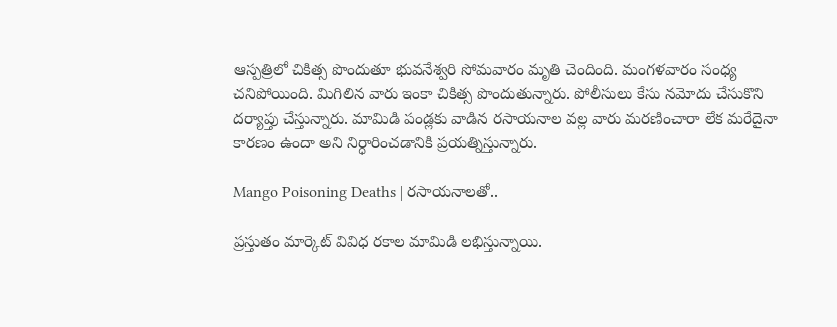ఆస్పత్రిలో చికిత్స పొందుతూ భువనేశ్వరి సోమవారం మృతి చెందింది. మంగళవారం సంధ్య చనిపోయింది. మిగిలిన వారు ఇంకా చికిత్స పొందుతున్నారు. పోలీసులు కేసు నమోదు చేసుకొని దర్యాప్తు చేస్తున్నారు. మామిడి పండ్లకు వాడిన రసాయనాల వల్ల వారు మరణించారా లేక మరేదైనా కారణం ఉందా అని నిర్ధారించడానికి ప్రయత్నిస్తున్నారు.

Mango Poisoning Deaths | రసాయనాలతో..

ప్రస్తుతం మార్కెట్ వివిధ రకాల మామిడి లభిస్తున్నాయి.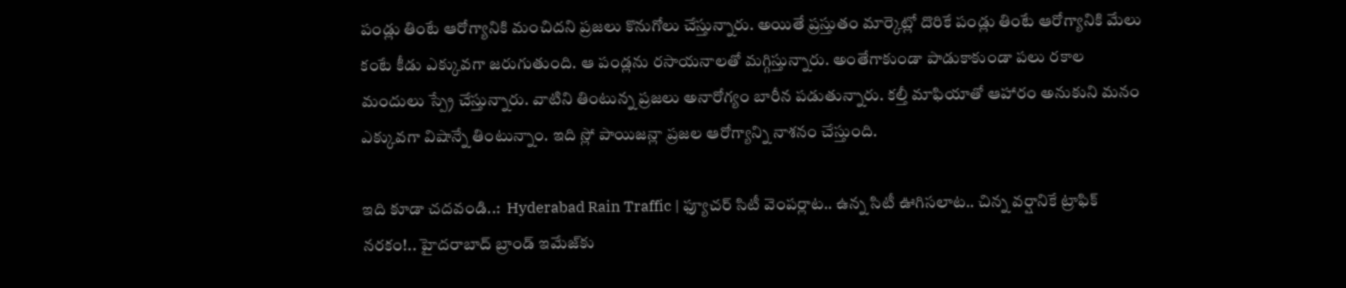పండ్లు తింటే ఆరోగ్యానికి మంచిదని ప్రజలు కొనుగోలు చేస్తున్నారు. అయితే ప్రస్తుతం మార్కెట్లో దొరికే పండ్లు తింటే ఆరోగ్యానికి మేలు కంటే కీడు ఎక్కువగా జరుగుతుంది. ఆ పండ్లను రసాయనాలతో మగ్గిస్తున్నారు. అంతేగాకుండా పాడుకాకుండా పలు రకాల మందులు స్ప్రే చేస్తున్నారు. వాటిని తింటున్న ప్రజలు అనారోగ్యం బారీన పడుతున్నారు. కల్తీ మాఫియాతో ఆహారం అనుకుని మనం ఎక్కువగా విషాన్నే తింటున్నాం. ఇది స్లో పాయిజన్లా ప్రజల ఆరోగ్యాన్ని నాశనం చేస్తుంది.

ఇది కూడా చదవండి..:  Hyderabad Rain Traffic | ఫ్యూచర్ సిటీ వెంపర్లాట.. ఉన్న సిటీ ఊగిసలాట.. చిన్న వర్షానికే ట్రాఫిక్ నరకం!.. హైదరాబాద్ బ్రాండ్ ఇమేజ్‌కు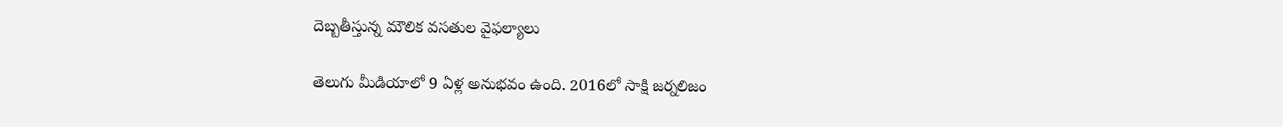దెబ్బతీస్తున్న మౌలిక వసతుల వైఫల్యాలు

తెలుగు మీడియాలో 9 ఏళ్ల అనుభవం ఉంది. 2016లో సాక్షి జర్నలిజం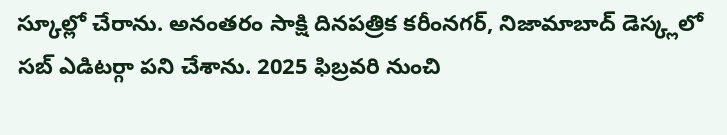స్కూల్లో చేరాను. అనంతరం సాక్షి దినపత్రిక కరీంనగర్, నిజామాబాద్ డెస్క్లలో సబ్ ఎడిటర్గా పని చేశాను. 2025 ఫిబ్రవరి నుంచి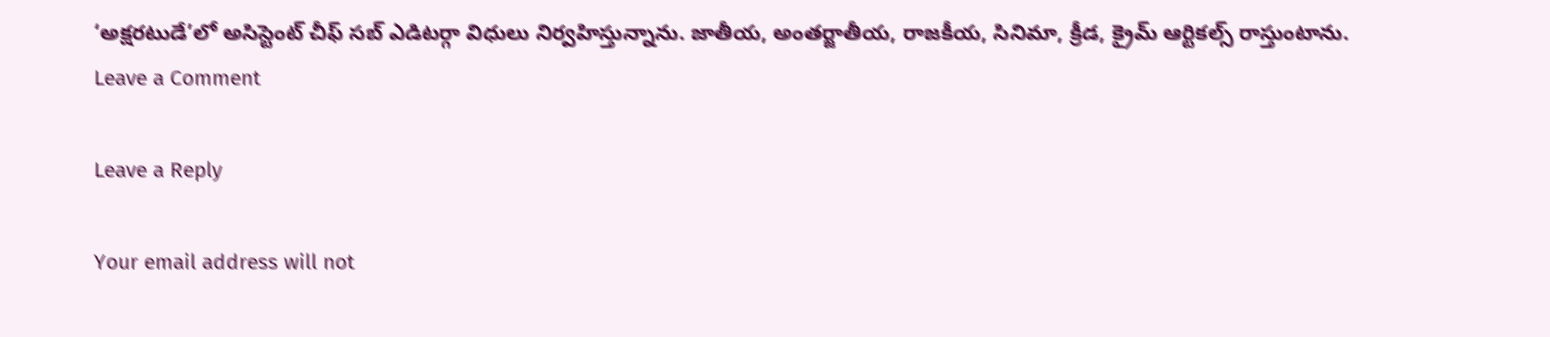‘అక్షరటుడే’లో అసిస్టెంట్ చీఫ్ సబ్ ఎడిటర్గా విధులు నిర్వహిస్తున్నాను. జాతీయ, అంతర్జాతీయ, రాజకీయ, సినిమా, క్రీడ, క్రైమ్ ఆర్టికల్స్ రాస్తుంటాను.
Leave a Comment

Leave a Reply

Your email address will not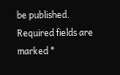be published. Required fields are marked *